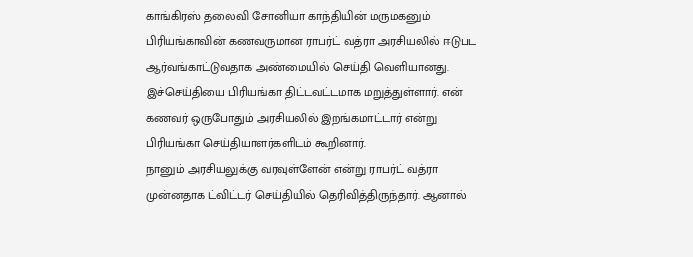காங்கிரஸ் தலைவி சோனியா காந்தியின் மருமகனும் பிரியங்காவின் கணவருமான ராபர்ட் வத்ரா அரசியலில் ஈடுபட ஆர்வங்காட்டுவதாக அண்மையில் செய்தி வெளியானது. இச்செய்தியை பிரியங்கா திட்டவட்டமாக மறுத்துள்ளார். என் கணவர் ஒருபோதும் அரசியலில் இறங்கமாட்டார் என்று பிரியங்கா செய்தியாளர்களிடம் கூறினார்.
நானும் அரசியலுக்கு வரவுள்ளேன் என்று ராபர்ட் வத்ரா முன்னதாக ட்விட்டர் செய்தியில் தெரிவித்திருந்தார். ஆனால்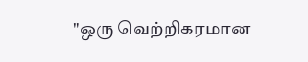"ஒரு வெற்றிகரமான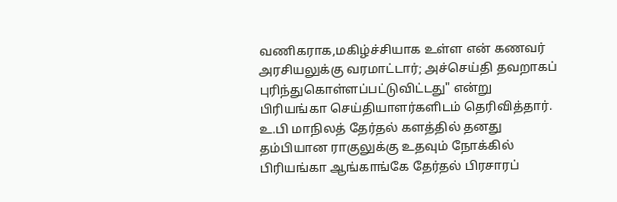வணிகராக,மகிழ்ச்சியாக உள்ள என் கணவர் அரசியலுக்கு வரமாட்டார்; அச்செய்தி தவறாகப் புரிந்துகொள்ளப்பட்டுவிட்டது" என்று பிரியங்கா செய்தியாளர்களிடம் தெரிவித்தார்.
உ.பி மாநிலத் தேர்தல் களத்தில் தனது தம்பியான ராகுலுக்கு உதவும் நோக்கில் பிரியங்கா ஆங்காங்கே தேர்தல் பிரசாரப்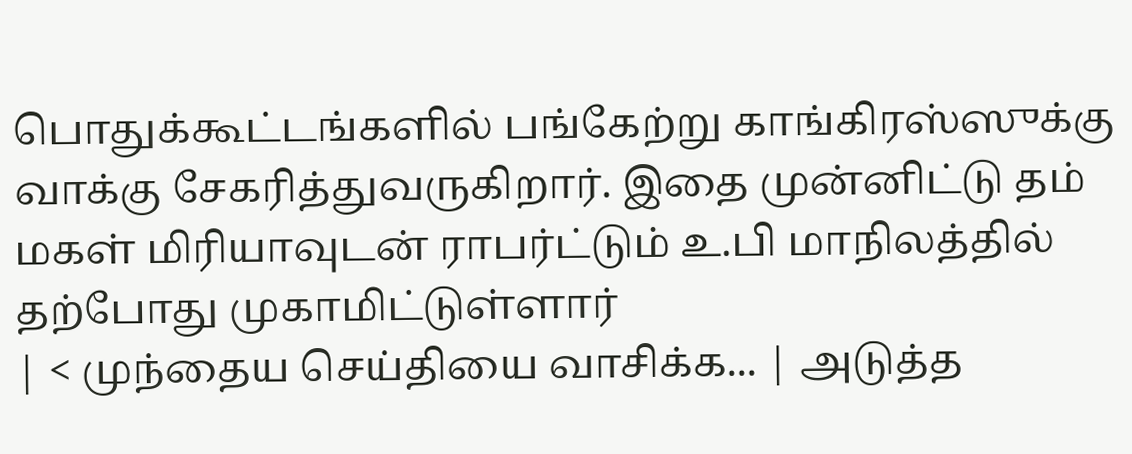பொதுக்கூட்டங்களில் பங்கேற்று காங்கிரஸ்ஸுக்கு வாக்கு சேகரித்துவருகிறார். இதை முன்னிட்டு தம் மகள் மிரியாவுடன் ராபர்ட்டும் உ.பி மாநிலத்தில் தற்போது முகாமிட்டுள்ளார்
| < முந்தைய செய்தியை வாசிக்க... | அடுத்த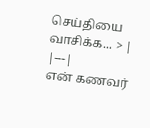செய்தியை வாசிக்க... > |
|---|
என் கணவர்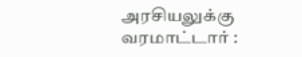அரசியலுக்கு வரமாட்டார் :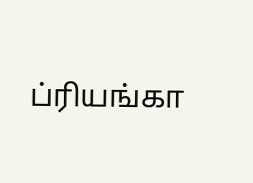ப்ரியங்கா